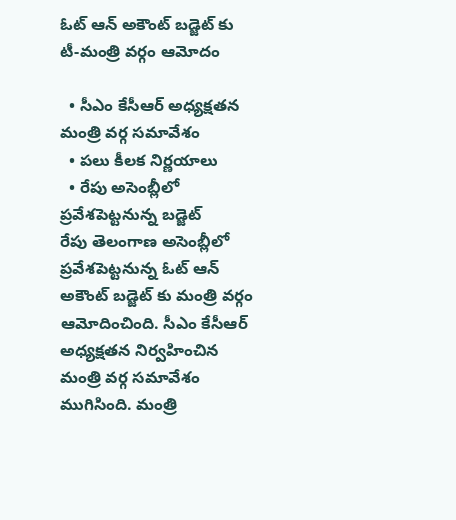ఓట్ ఆన్ అకౌంట్ బడ్జెట్ కు టీ-మంత్రి వర్గం ఆమోదం

  • సీఎం కేసీఆర్ అధ్యక్షతన మంత్రి వర్గ సమావేశం
  • పలు కీలక నిర్ణయాలు
  • రేపు అసెంబ్లీలో ప్రవేశపెట్టనున్న బడ్జెట్
రేపు తెలంగాణ అసెంబ్లీలో ప్రవేశపెట్టనున్న ఓట్ ఆన్ అకౌంట్ బడ్జెట్ కు మంత్రి వర్గం ఆమోదించింది. సీఎం కేసీఆర్ అధ్యక్షతన నిర్వహించిన మంత్రి వర్గ సమావేశం ముగిసింది. మంత్రి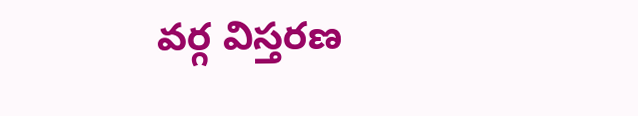వర్గ విస్తరణ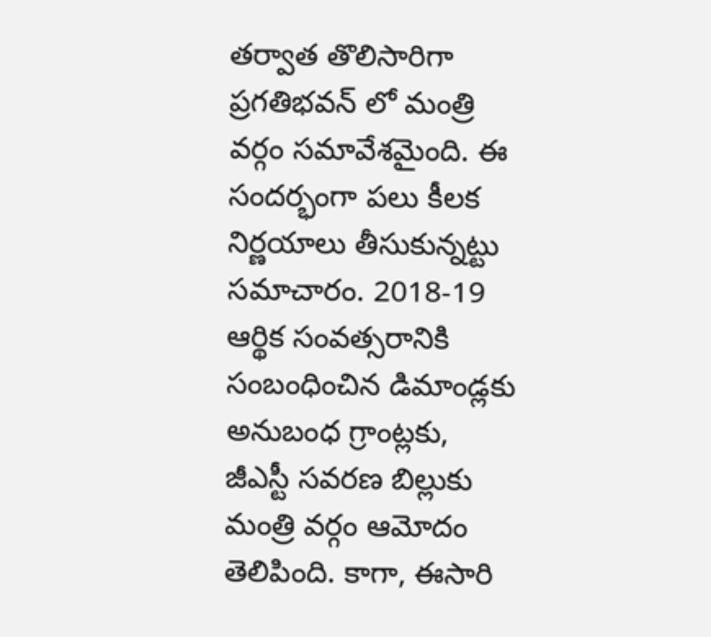తర్వాత తొలిసారిగా ప్రగతిభవన్ లో మంత్రి వర్గం సమావేశమైంది. ఈ సందర్భంగా పలు కీలక నిర్ణయాలు తీసుకున్నట్టు సమాచారం. 2018-19 ఆర్థిక సంవత్సరానికి సంబంధించిన డిమాండ్లకు అనుబంధ గ్రాంట్లకు, జీఎస్టీ సవరణ బిల్లుకు మంత్రి వర్గం ఆమోదం తెలిపింది. కాగా, ఈసారి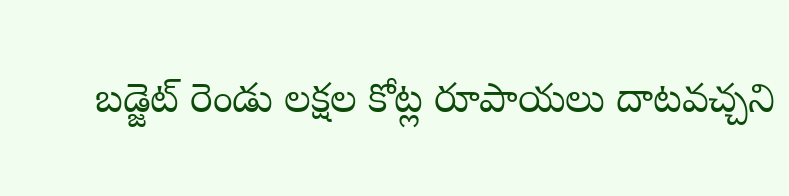బడ్జెట్ రెండు లక్షల కోట్ల రూపాయలు దాటవచ్చని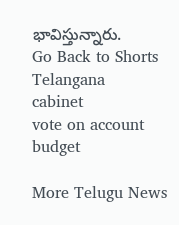భావిస్తున్నారు.
Go Back to Shorts
Telangana
cabinet
vote on account
budget

More Telugu News